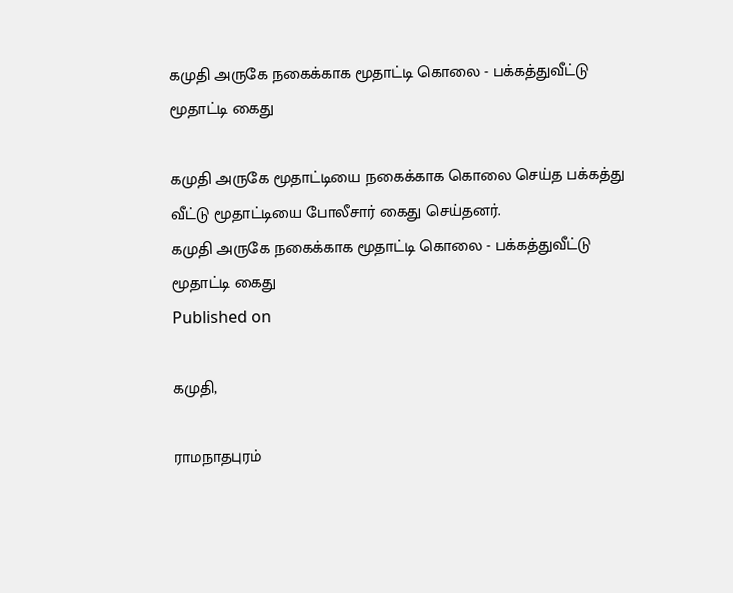கமுதி அருகே நகைக்காக மூதாட்டி கொலை - பக்கத்துவீட்டு மூதாட்டி கைது

கமுதி அருகே மூதாட்டியை நகைக்காக கொலை செய்த பக்கத்து வீட்டு மூதாட்டியை போலீசார் கைது செய்தனர்.
கமுதி அருகே நகைக்காக மூதாட்டி கொலை - பக்கத்துவீட்டு மூதாட்டி கைது
Published on

கமுதி,

ராமநாதபுரம்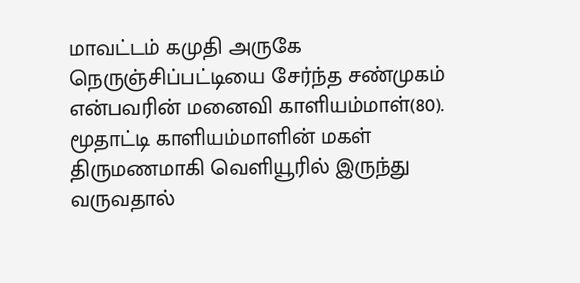மாவட்டம் கமுதி அருகே நெருஞ்சிப்பட்டியை சேர்ந்த சண்முகம் என்பவரின் மனைவி காளியம்மாள்(80). மூதாட்டி காளியம்மாளின் மகள் திருமணமாகி வெளியூரில் இருந்து வருவதால்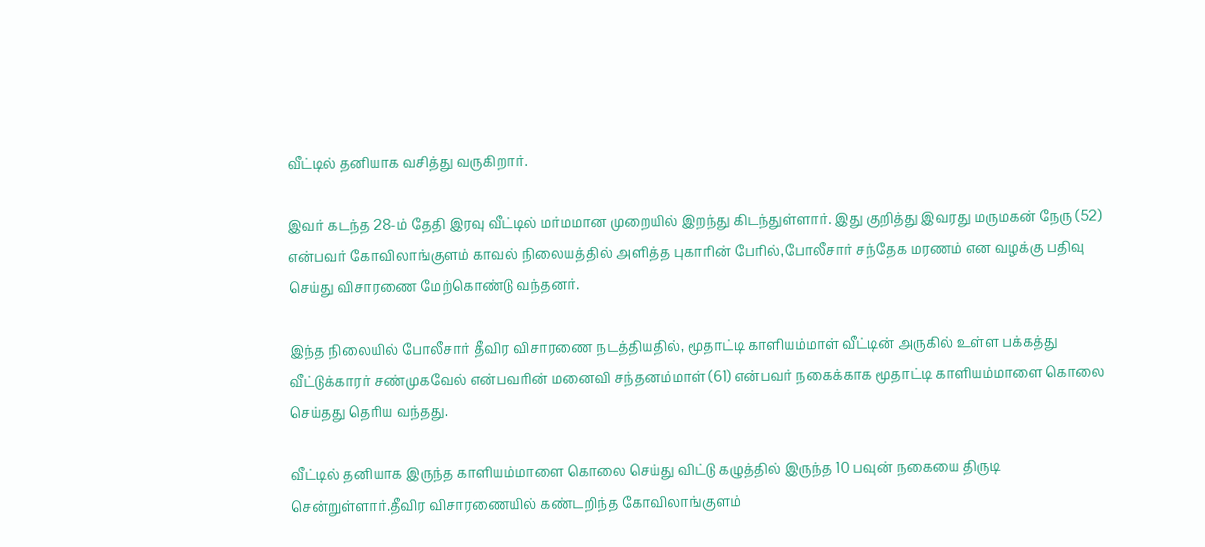வீட்டில் தனியாக வசித்து வருகிறார்.

இவர் கடந்த 28-ம் தேதி இரவு வீட்டில் மர்மமான முறையில் இறந்து கிடந்துள்ளார். இது குறித்து இவரது மருமகன் நேரு (52) என்பவர் கோவிலாங்குளம் காவல் நிலையத்தில் அளித்த புகாரின் பேரில்,போலீசார் சந்தேக மரணம் என வழக்கு பதிவு செய்து விசாரணை மேற்கொண்டு வந்தனர்.

இந்த நிலையில் போலீசார் தீவிர விசாரணை நடத்தியதில், மூதாட்டி காளியம்மாள் வீட்டின் அருகில் உள்ள பக்கத்து வீட்டுக்காரர் சண்முகவேல் என்பவரின் மனைவி சந்தனம்மாள் (61) என்பவர் நகைக்காக மூதாட்டி காளியம்மாளை கொலை செய்தது தெரிய வந்தது.

வீட்டில் தனியாக இருந்த காளியம்மாளை கொலை செய்து விட்டு கழுத்தில் இருந்த 10 பவுன் நகையை திருடி சென்றுள்ளார்.தீவிர விசாரணையில் கண்டறிந்த கோவிலாங்குளம்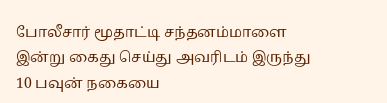போலீசார் மூதாட்டி சந்தனம்மாளை இன்று கைது செய்து அவரிடம் இருந்து 10 பவுன் நகையை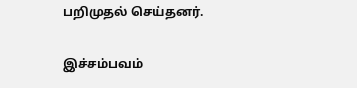பறிமுதல் செய்தனர்.

இச்சம்பவம்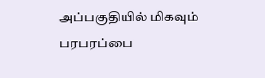அப்பகுதியில் மிகவும் பரபரப்பை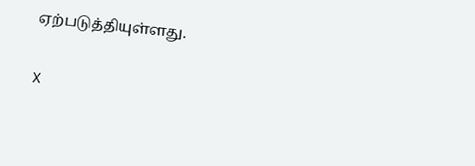ஏற்படுத்தியுள்ளது.

X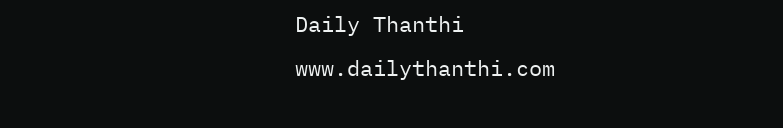Daily Thanthi
www.dailythanthi.com